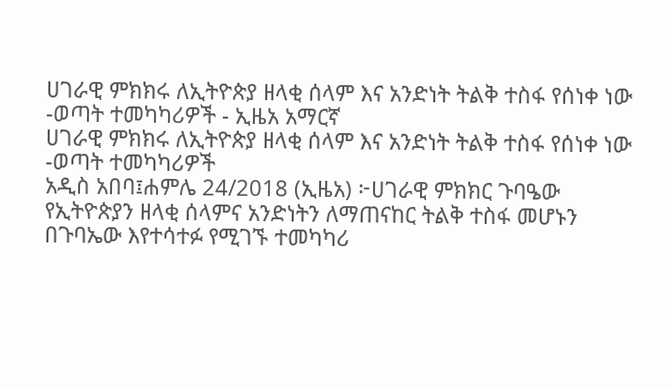ሀገራዊ ምክክሩ ለኢትዮጵያ ዘላቂ ሰላም እና አንድነት ትልቅ ተስፋ የሰነቀ ነው -ወጣት ተመካካሪዎች - ኢዜአ አማርኛ
ሀገራዊ ምክክሩ ለኢትዮጵያ ዘላቂ ሰላም እና አንድነት ትልቅ ተስፋ የሰነቀ ነው -ወጣት ተመካካሪዎች
አዲስ አበባ፤ሐምሌ 24/2018 (ኢዜአ) ፦ሀገራዊ ምክክር ጉባዔው የኢትዮጵያን ዘላቂ ሰላምና አንድነትን ለማጠናከር ትልቅ ተስፋ መሆኑን በጉባኤው እየተሳተፉ የሚገኙ ተመካካሪ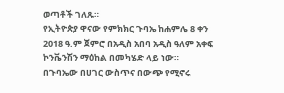ወጣቶች ገለጹ።
የኢትዮጵያ ዋናው የምክክር ጉባኤ ከሐምሌ 8 ቀን 2018 ዓ.ም ጀምሮ በአዲስ አበባ አዲስ ዓለም አቀፍ ኮንቬንሽን ማዕከል በመካሄድ ላይ ነው።
በጉባኤው በሀገር ውስጥና በውጭ የሚኖሩ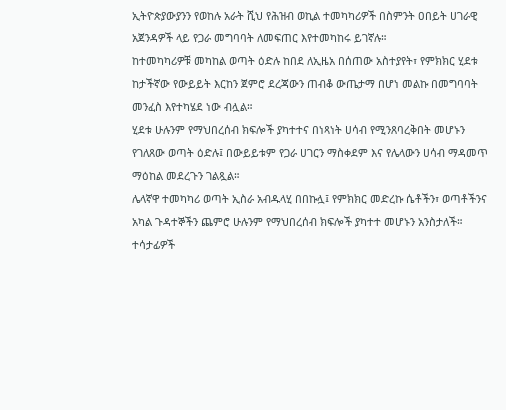ኢትዮጵያውያንን የወከሉ አራት ሺህ የሕዝብ ወኪል ተመካካሪዎች በስምንት ዐበይት ሀገራዊ አጀንዳዎች ላይ የጋራ መግባባት ለመፍጠር እየተመካከሩ ይገኛሉ።
ከተመካካሪዎቹ መካከል ወጣት ዕድሉ ከበደ ለኢዜአ በሰጠው አስተያየት፣ የምክክር ሂደቱ ከታችኛው የውይይት እርከን ጀምሮ ደረጃውን ጠብቆ ውጤታማ በሆነ መልኩ በመግባባት መንፈስ እየተካሄደ ነው ብሏል።
ሂደቱ ሁሉንም የማህበረሰብ ክፍሎች ያካተተና በነጻነት ሀሳብ የሚንጸባረቅበት መሆኑን የገለጸው ወጣት ዕድሉ፤ በውይይቱም የጋራ ሀገርን ማስቀደም እና የሌላውን ሀሳብ ማዳመጥ ማዕከል መደረጉን ገልጿል።
ሌላኛዋ ተመካካሪ ወጣት ኢስራ አብዱላሂ በበኩሏ፤ የምክክር መድረኩ ሴቶችን፣ ወጣቶችንና አካል ጉዳተኞችን ጨምሮ ሁሉንም የማህበረሰብ ክፍሎች ያካተተ መሆኑን አንስታለች።
ተሳታፊዎች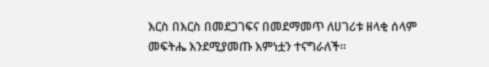እርስ በእርስ በመደጋገፍና በመደማመጥ ለሀገሪቱ ዘላቂ ሰላም መፍትሔ እንደሚያመጡ እምነቷን ተናግራለች።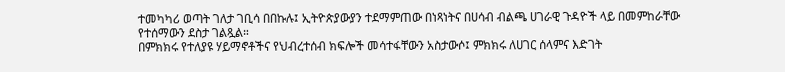ተመካካሪ ወጣት ገለታ ገቢሳ በበኩሉ፤ ኢትዮጵያውያን ተደማምጠው በነጻነትና በሀሳብ ብልጫ ሀገራዊ ጉዳዮች ላይ በመምከራቸው የተሰማውን ደስታ ገልጿል።
በምክክሩ የተለያዩ ሃይማኖቶችና የህብረተሰብ ክፍሎች መሳተፋቸውን አስታውሶ፤ ምክክሩ ለሀገር ሰላምና እድገት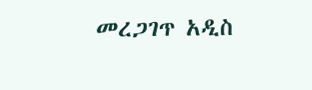መረጋገጥ አዲስ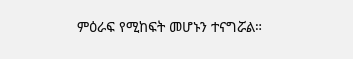ምዕራፍ የሚከፍት መሆኑን ተናግሯል።